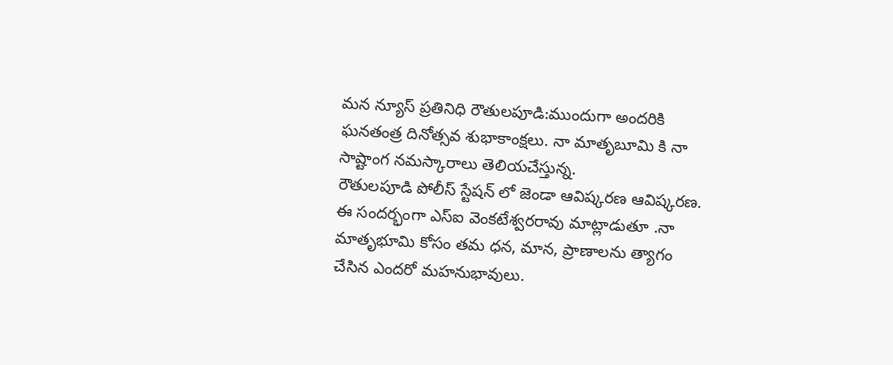మన న్యూస్ ప్రతినిధి రౌతులపూడి:ముందుగా అందరికి ఘనతంత్ర దినోత్సవ శుభాకాంక్షలు. నా మాతృబూమి కి నా సాష్టాంగ నమస్కారాలు తెలియచేస్తున్న.
రౌతులపూడి పోలీస్ స్టేషన్ లో జెండా ఆవిష్కరణ ఆవిష్కరణ. ఈ సందర్భంగా ఎస్ఐ వెంకటేశ్వరరావు మాట్లాడుతూ .నా మాతృభూమి కోసం తమ ధన, మాన, ప్రాణాలను త్యాగం చేసిన ఎందరో మహనుభావులు.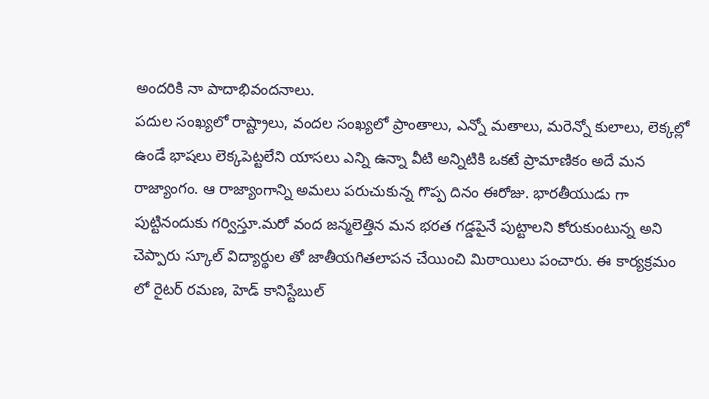అందరికి నా పాదాభివందనాలు.
పదుల సంఖ్యలో రాష్ట్రాలు, వందల సంఖ్యలో ప్రాంతాలు, ఎన్నో మతాలు, మరెన్నో కులాలు, లెక్కల్లో ఉండే భాషలు లెక్కపెట్టలేని యాసలు ఎన్ని ఉన్నా వీటి అన్నిటికి ఒకటే ప్రామాణికం అదే మన రాజ్యాంగం. ఆ రాజ్యాంగాన్ని అమలు పరుచుకున్న గొప్ప దినం ఈరోజు. భారతీయుడు గా పుట్టినందుకు గర్విస్తూ.మరో వంద జన్మలెత్తిన మన భరత గడ్డపైనే పుట్టాలని కోరుకుంటున్న అని చెప్పారు స్కూల్ విద్యార్థుల తో జాతీయగితలాపన చేయించి మిఠాయిలు పంచారు. ఈ కార్యక్రమం లో రైటర్ రమణ, హెడ్ కానిస్టేబుల్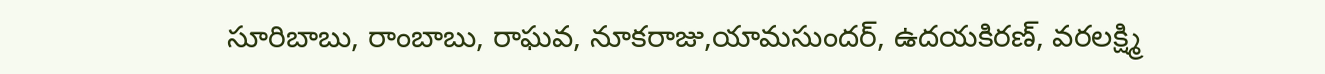సూరిబాబు, రాంబాబు, రాఘవ, నూకరాజు,యామసుందర్, ఉదయకిరణ్, వరలక్ష్మి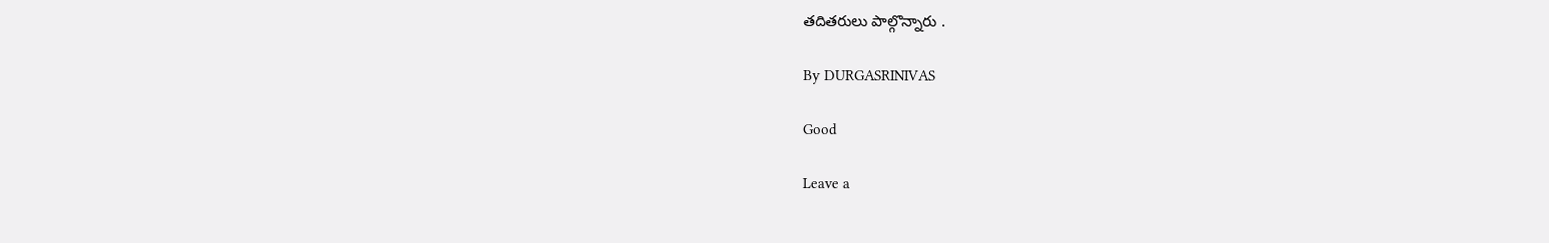తదితరులు పాల్గొన్నారు .

By DURGASRINIVAS

Good

Leave a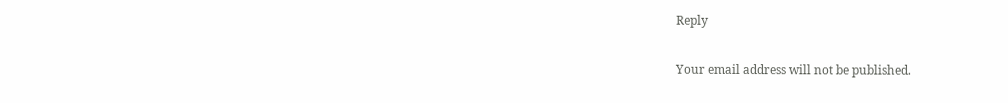Reply

Your email address will not be published.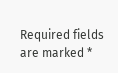Required fields are marked *